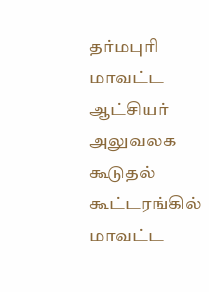தர்மபுரி மாவட்ட ஆட்சியர் அலுவலக கூடுதல் கூட்டரங்கில் மாவட்ட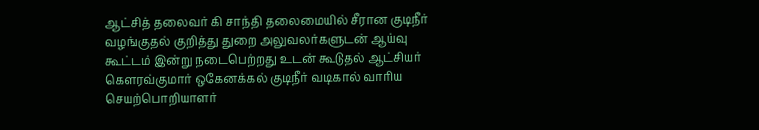ஆட்சித் தலைவர் கி சாந்தி தலைமையில் சீரான குடிநீர் வழங்குதல் குறித்து துறை அலுவலர்களுடன் ஆய்வு கூட்டம் இன்று நடைபெற்றது உடன் கூடுதல் ஆட்சியர் கௌரவ்குமார் ஒகேனக்கல் குடிநீர் வடிகால் வாரிய செயற்பொறியாளர்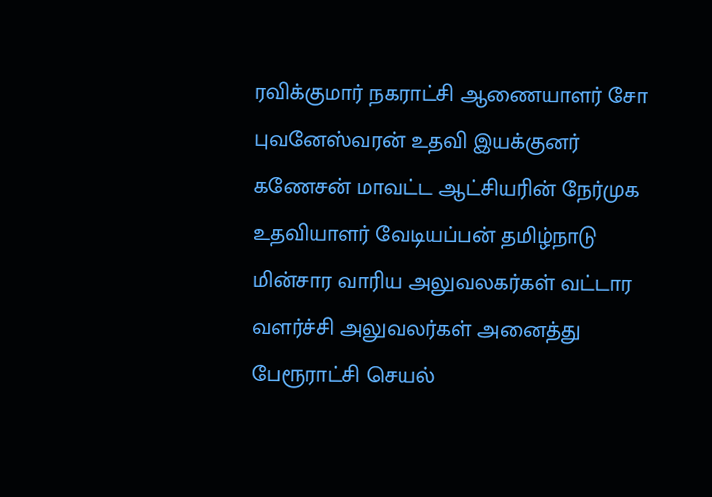ரவிக்குமார் நகராட்சி ஆணையாளர் சோ புவனேஸ்வரன் உதவி இயக்குனர் கணேசன் மாவட்ட ஆட்சியரின் நேர்முக உதவியாளர் வேடியப்பன் தமிழ்நாடு மின்சார வாரிய அலுவலகர்கள் வட்டார வளர்ச்சி அலுவலர்கள் அனைத்து பேரூராட்சி செயல்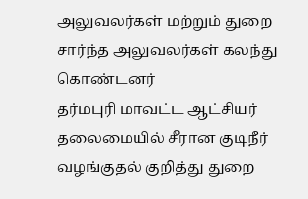அலுவலர்கள் மற்றும் துறை சார்ந்த அலுவலர்கள் கலந்து கொண்டனர்
தர்மபுரி மாவட்ட ஆட்சியர் தலைமையில் சீரான குடிநீர் வழங்குதல் குறித்து துறை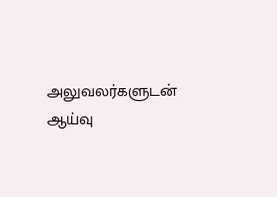அலுவலர்களுடன் ஆய்வு